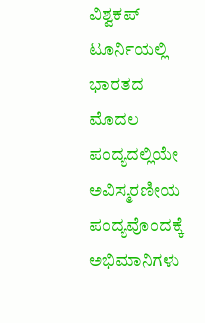ವಿಶ್ವಕಪ್ ಟೂರ್ನಿಯಲ್ಲಿ ಭಾರತದ ಮೊದಲ ಪಂದ್ಯದಲ್ಲಿಯೇ ಅವಿಸ್ಮರಣೀಯ ಪಂದ್ಯವೊಂದಕ್ಕೆ ಅಭಿಮಾನಿಗಳು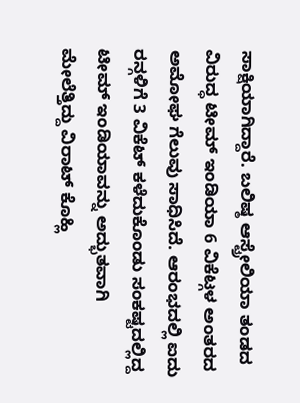ಸಾಕ್ಷಿಯಾಗಿದ್ದಾರೆ. ಬಲಿಷ್ಠ ಆಸ್ಟ್ರೇಲಿಯಾ ತಂಡದ ವಿರುದ್ಧ ಟೀಮ್ ಇಂಡಿಯಾ 6 ವಿಕೆಟ್ಗಳ ಅಂತರದ ಅಮೋಘ ಗೆಲುವು ಸಾಧಿಸಿದೆ. ಆರಂಭದಲ್ಲಿ ಐದು ರನ್ಗಳಿಗೆ 3 ವಿಕೆಟ್ ಕಳೆದುಕೊಂಡು ಸಂಕಷ್ಟದಲ್ಲಿದ್ದ ಟೀಮ್ ಇಂಡಿಯಾವನ್ನು ಅದ್ಭುತವಾಗಿ ಮೇಲೆತ್ತಿದ್ದು ವಿರಾಟ್ ಕೊಹ್ಲಿ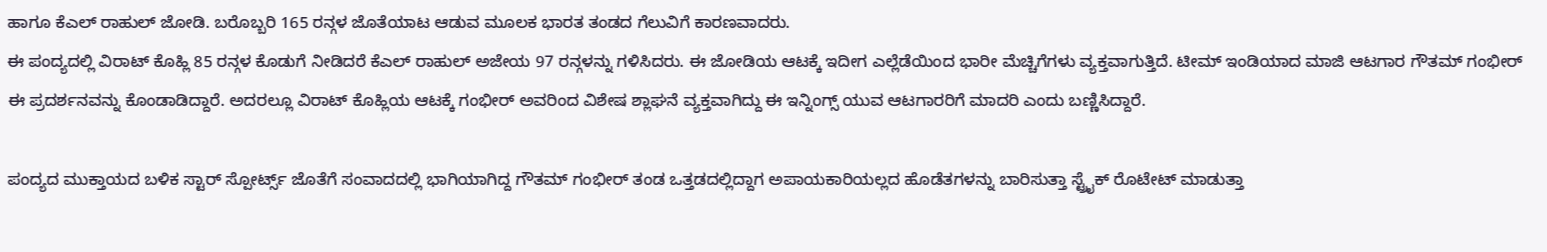ಹಾಗೂ ಕೆಎಲ್ ರಾಹುಲ್ ಜೋಡಿ. ಬರೊಬ್ಬರಿ 165 ರನ್ಗಳ ಜೊತೆಯಾಟ ಆಡುವ ಮೂಲಕ ಭಾರತ ತಂಡದ ಗೆಲುವಿಗೆ ಕಾರಣವಾದರು.
ಈ ಪಂದ್ಯದಲ್ಲಿ ವಿರಾಟ್ ಕೊಹ್ಲಿ 85 ರನ್ಗಳ ಕೊಡುಗೆ ನೀಡಿದರೆ ಕೆಎಲ್ ರಾಹುಲ್ ಅಜೇಯ 97 ರನ್ಗಳನ್ನು ಗಳಿಸಿದರು. ಈ ಜೋಡಿಯ ಆಟಕ್ಕೆ ಇದೀಗ ಎಲ್ಲೆಡೆಯಿಂದ ಭಾರೀ ಮೆಚ್ಚಿಗೆಗಳು ವ್ಯಕ್ತವಾಗುತ್ತಿದೆ. ಟೀಮ್ ಇಂಡಿಯಾದ ಮಾಜಿ ಆಟಗಾರ ಗೌತಮ್ ಗಂಭೀರ್ ಈ ಪ್ರದರ್ಶನವನ್ನು ಕೊಂಡಾಡಿದ್ದಾರೆ. ಅದರಲ್ಲೂ ವಿರಾಟ್ ಕೊಹ್ಲಿಯ ಆಟಕ್ಕೆ ಗಂಭೀರ್ ಅವರಿಂದ ವಿಶೇಷ ಶ್ಲಾಘನೆ ವ್ಯಕ್ತವಾಗಿದ್ದು ಈ ಇನ್ನಿಂಗ್ಸ್ ಯುವ ಆಟಗಾರರಿಗೆ ಮಾದರಿ ಎಂದು ಬಣ್ಣಿಸಿದ್ದಾರೆ.

ಪಂದ್ಯದ ಮುಕ್ತಾಯದ ಬಳಿಕ ಸ್ಟಾರ್ ಸ್ಪೋರ್ಟ್ಸ್ ಜೊತೆಗೆ ಸಂವಾದದಲ್ಲಿ ಭಾಗಿಯಾಗಿದ್ದ ಗೌತಮ್ ಗಂಭೀರ್ ತಂಡ ಒತ್ತಡದಲ್ಲಿದ್ದಾಗ ಅಪಾಯಕಾರಿಯಲ್ಲದ ಹೊಡೆತಗಳನ್ನು ಬಾರಿಸುತ್ತಾ ಸ್ಟ್ರೈಕ್ ರೊಟೇಟ್ ಮಾಡುತ್ತಾ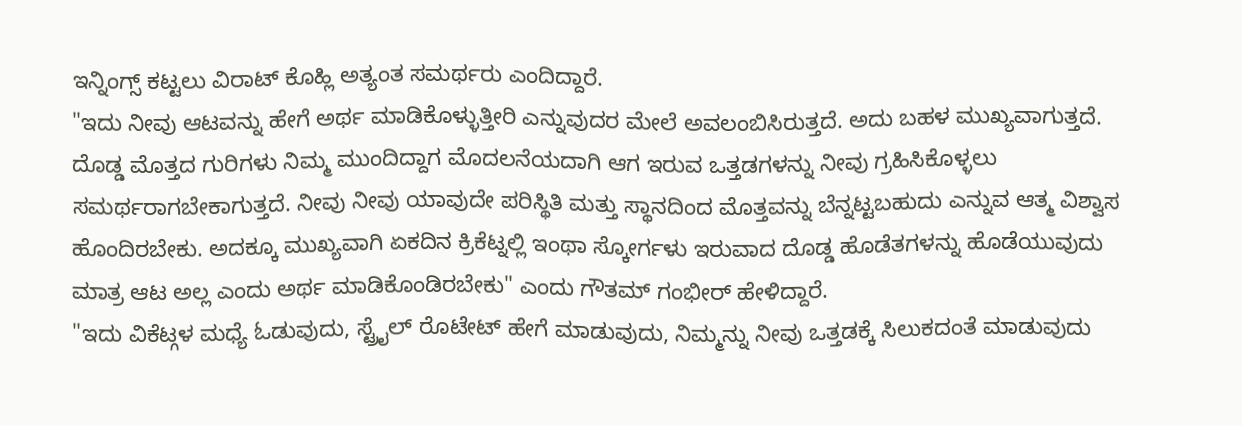ಇನ್ನಿಂಗ್ಸ್ ಕಟ್ಟಲು ವಿರಾಟ್ ಕೊಹ್ಲಿ ಅತ್ಯಂತ ಸಮರ್ಥರು ಎಂದಿದ್ದಾರೆ.
"ಇದು ನೀವು ಆಟವನ್ನು ಹೇಗೆ ಅರ್ಥ ಮಾಡಿಕೊಳ್ಳುತ್ತೀರಿ ಎನ್ನುವುದರ ಮೇಲೆ ಅವಲಂಬಿಸಿರುತ್ತದೆ. ಅದು ಬಹಳ ಮುಖ್ಯವಾಗುತ್ತದೆ. ದೊಡ್ಡ ಮೊತ್ತದ ಗುರಿಗಳು ನಿಮ್ಮ ಮುಂದಿದ್ದಾಗ ಮೊದಲನೆಯದಾಗಿ ಆಗ ಇರುವ ಒತ್ತಡಗಳನ್ನು ನೀವು ಗ್ರಹಿಸಿಕೊಳ್ಳಲು ಸಮರ್ಥರಾಗಬೇಕಾಗುತ್ತದೆ. ನೀವು ನೀವು ಯಾವುದೇ ಪರಿಸ್ಥಿತಿ ಮತ್ತು ಸ್ಥಾನದಿಂದ ಮೊತ್ತವನ್ನು ಬೆನ್ನಟ್ಟಬಹುದು ಎನ್ನುವ ಆತ್ಮ ವಿಶ್ವಾಸ ಹೊಂದಿರಬೇಕು. ಅದಕ್ಕೂ ಮುಖ್ಯವಾಗಿ ಏಕದಿನ ಕ್ರಿಕೆಟ್ನಲ್ಲಿ ಇಂಥಾ ಸ್ಕೋರ್ಗಳು ಇರುವಾದ ದೊಡ್ಡ ಹೊಡೆತಗಳನ್ನು ಹೊಡೆಯುವುದು ಮಾತ್ರ ಆಟ ಅಲ್ಲ ಎಂದು ಅರ್ಥ ಮಾಡಿಕೊಂಡಿರಬೇಕು" ಎಂದು ಗೌತಮ್ ಗಂಭೀರ್ ಹೇಳಿದ್ದಾರೆ.
"ಇದು ವಿಕೆಟ್ಗಳ ಮಧ್ಯೆ ಓಡುವುದು, ಸ್ಟ್ರೈಲ್ ರೊಟೇಟ್ ಹೇಗೆ ಮಾಡುವುದು, ನಿಮ್ಮನ್ನು ನೀವು ಒತ್ತಡಕ್ಕೆ ಸಿಲುಕದಂತೆ ಮಾಡುವುದು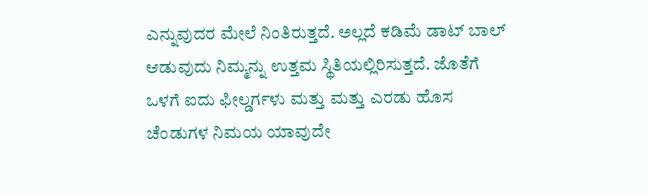ಎನ್ನುವುದರ ಮೇಲೆ ನಿಂತಿರುತ್ತದೆ. ಅಲ್ಲದೆ ಕಡಿಮೆ ಡಾಟ್ ಬಾಲ್ ಆಡುವುದು ನಿಮ್ಮನ್ನು ಉತ್ತಮ ಸ್ಥಿತಿಯಲ್ಲಿರಿಸುತ್ತದೆ. ಜೊತೆಗೆ ಒಳಗೆ ಐದು ಫೀಲ್ಡರ್ಗಳು ಮತ್ತು ಮತ್ತು ಎರಡು ಹೊಸ ಚೆಂಡುಗಳ ನಿಮಯ ಯಾವುದೇ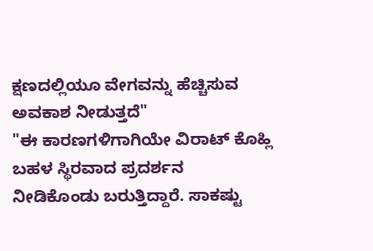ಕ್ಷಣದಲ್ಲಿಯೂ ವೇಗವನ್ನು ಹೆಚ್ಚಿಸುವ ಅವಕಾಶ ನೀಡುತ್ತದೆ"
"ಈ ಕಾರಣಗಳಿಗಾಗಿಯೇ ವಿರಾಟ್ ಕೊಹ್ಲಿ ಬಹಳ ಸ್ಥಿರವಾದ ಪ್ರದರ್ಶನ ನೀಡಿಕೊಂಡು ಬರುತ್ತಿದ್ದಾರೆ. ಸಾಕಷ್ಟು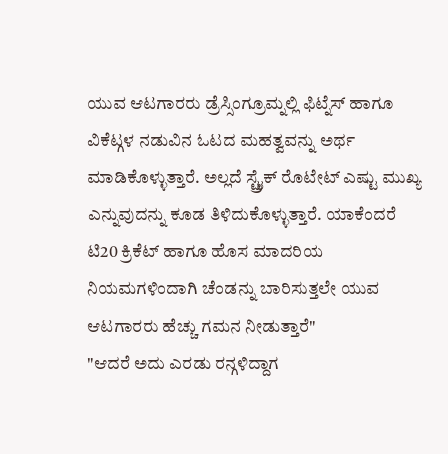ಯುವ ಆಟಗಾರರು ಡ್ರೆಸ್ಸಿಂಗ್ರೂಮ್ನಲ್ಲಿ ಫಿಟ್ನೆಸ್ ಹಾಗೂ ವಿಕೆಟ್ಗಳ ನಡುವಿನ ಓಟದ ಮಹತ್ವವನ್ನು ಅರ್ಥ ಮಾಡಿಕೊಳ್ಳುತ್ತಾರೆ. ಅಲ್ಲದೆ ಸ್ಟ್ರೈಕ್ ರೊಟೇಟ್ ಎಷ್ಟು ಮುಖ್ಯ ಎನ್ನುವುದನ್ನು ಕೂಡ ತಿಳಿದುಕೊಳ್ಳುತ್ತಾರೆ. ಯಾಕೆಂದರೆ ಟಿ20 ಕ್ರಿಕೆಟ್ ಹಾಗೂ ಹೊಸ ಮಾದರಿಯ ನಿಯಮಗಳಿಂದಾಗಿ ಚೆಂಡನ್ನು ಬಾರಿಸುತ್ತಲೇ ಯುವ ಆಟಗಾರರು ಹೆಚ್ಚು ಗಮನ ನೀಡುತ್ತಾರೆ"
"ಆದರೆ ಅದು ಎರಡು ರನ್ಗಳಿದ್ದಾಗ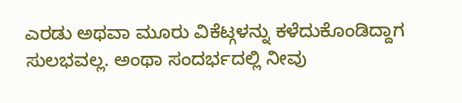ಎರಡು ಅಥವಾ ಮೂರು ವಿಕೆಟ್ಗಳನ್ನು ಕಳೆದುಕೊಂಡಿದ್ದಾಗ ಸುಲಭವಲ್ಲ. ಅಂಥಾ ಸಂದರ್ಭದಲ್ಲಿ ನೀವು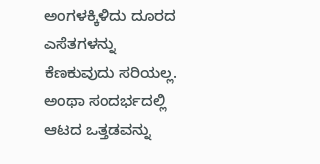ಅಂಗಳಕ್ಕಿಳಿದು ದೂರದ ಎಸೆತಗಳನ್ನು ಕೆಣಕುವುದು ಸರಿಯಲ್ಲ. ಅಂಥಾ ಸಂದರ್ಭದಲ್ಲಿ ಆಟದ ಒತ್ತಡವನ್ನು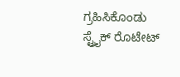ಗ್ರಹಿಸಿಕೊಂಡು ಸ್ಟ್ರೈಕ್ ರೊಟೇಟ್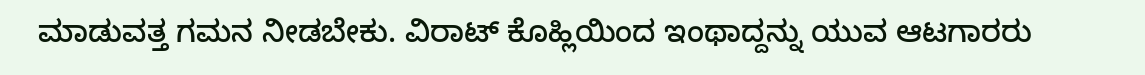ಮಾಡುವತ್ತ ಗಮನ ನೀಡಬೇಕು. ವಿರಾಟ್ ಕೊಹ್ಲಿಯಿಂದ ಇಂಥಾದ್ದನ್ನು ಯುವ ಆಟಗಾರರು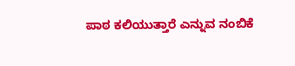ಪಾಠ ಕಲಿಯುತ್ತಾರೆ ಎನ್ನುವ ನಂಬಿಕೆ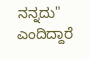ನನ್ನದು" ಎಂದಿದ್ದಾರೆ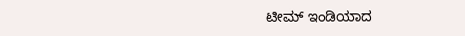ಟೀಮ್ ಇಂಡಿಯಾದ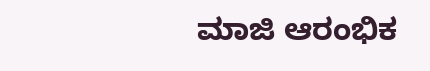ಮಾಜಿ ಆರಂಭಿಕ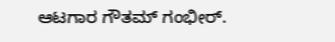ಆಟಗಾರ ಗೌತಮ್ ಗಂಭೀರ್.